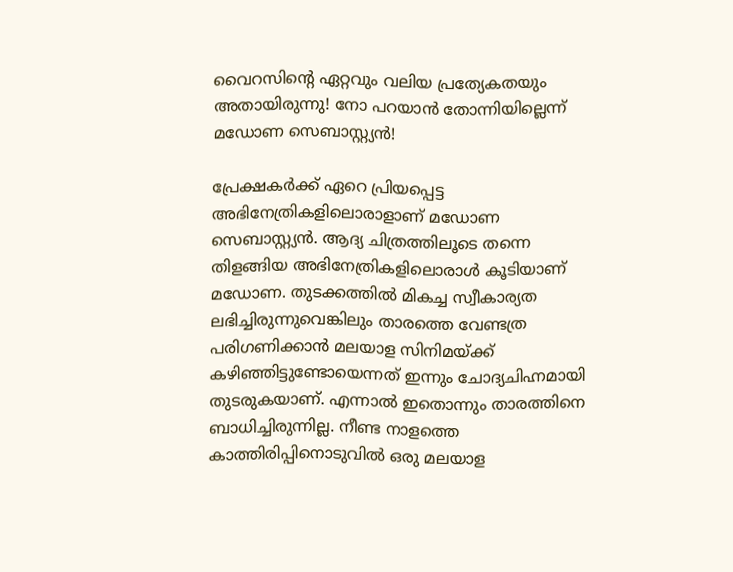വൈറസിന്‍റെ ഏറ്റവും വലിയ പ്രത്യേകതയും അതായിരുന്നു! നോ പറയാന്‍ തോന്നിയില്ലെന്ന് മഡോണ സെബാസ്റ്റ്യന്‍!

പ്രേക്ഷകര്‍ക്ക് ഏറെ പ്രിയപ്പെട്ട അഭിനേത്രികളിലൊരാളാണ് മഡോണ സെബാസ്റ്റ്യന്‍. ആദ്യ ചിത്രത്തിലൂടെ തന്നെ തിളങ്ങിയ അഭിനേത്രികളിലൊരാള്‍ കൂടിയാണ് മഡോണ. തുടക്കത്തില്‍ മികച്ച സ്വീകാര്യത ലഭിച്ചിരുന്നുവെങ്കിലും താരത്തെ വേണ്ടത്ര പരിഗണിക്കാന്‍ മലയാള സിനിമയ്ക്ക് കഴിഞ്ഞിട്ടുണ്ടോയെന്നത് ഇന്നും ചോദ്യചിഹ്നമായി തുടരുകയാണ്. എന്നാല്‍ ഇതൊന്നും താരത്തിനെ ബാധിച്ചിരുന്നില്ല. നീണ്ട നാളത്തെ കാത്തിരിപ്പിനൊടുവില്‍ ഒരു മലയാള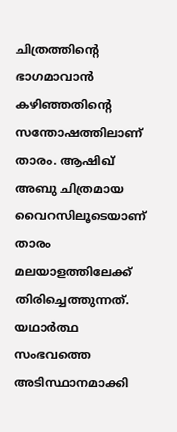ചിത്രത്തിന്‍റെ ഭാഗമാവാന്‍ കഴിഞ്ഞതിന്‍റെ സന്തോഷത്തിലാണ് താരം. ആഷിഖ് അബു ചിത്രമായ വൈറസിലൂടെയാണ് താരം മലയാളത്തിലേക്ക് തിരിച്ചെത്തുന്നത്. യഥാര്‍ത്ഥ സംഭവത്തെ അടിസ്ഥാനമാക്കി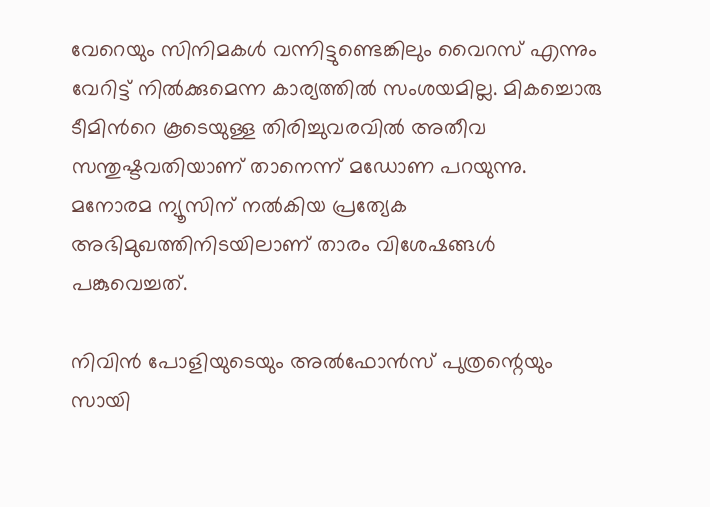വേറെയും സിനിമകള്‍ വന്നിട്ടുണ്ടെങ്കിലും വൈറസ് എന്നും വേറിട്ട് നില്‍ക്കുമെന്ന കാര്യത്തില്‍ സംശയമില്ല. മികച്ചൊരു ടീമിന്‍റെ കൂടെയുള്ള തിരിച്ചുവരവില്‍ അതീവ സന്തുഷ്ടവതിയാണ് താനെന്ന് മഡോണ പറയുന്നു. മനോരമ ന്യൂസിന് നല്‍കിയ പ്രത്യേക അഭിമുഖത്തിനിടയിലാണ് താരം വിശേഷങ്ങള്‍ പങ്കുവെച്ചത്.

നിവിന്‍ പോളിയുടെയും അല്‍ഫോന്‍സ് പുത്രന്റെയും സായി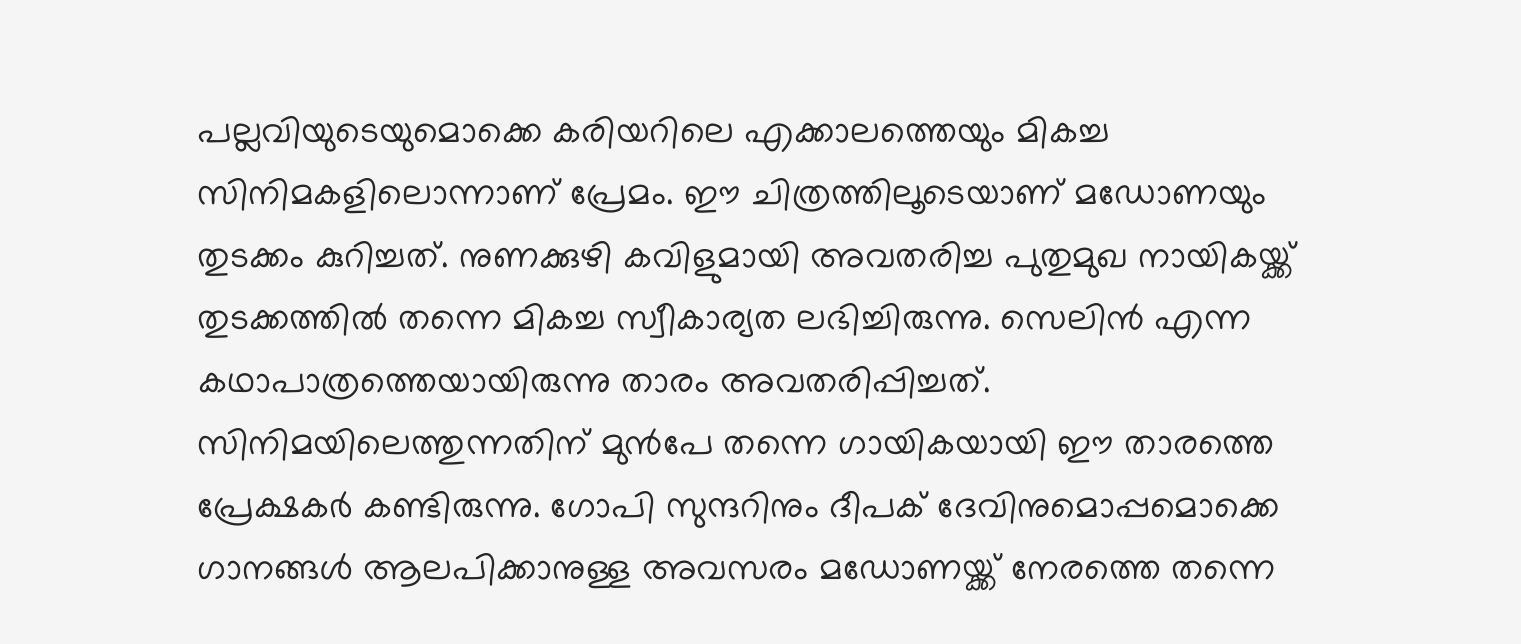പല്ലവിയുടെയുമൊക്കെ കരിയറിലെ എക്കാലത്തെയും മികച്ച സിനിമകളിലൊന്നാണ് പ്രേമം. ഈ ചിത്രത്തിലൂടെയാണ് മഡോണയും തുടക്കം കുറിച്ചത്. നുണക്കുഴി കവിളുമായി അവതരിച്ച പുതുമുഖ നായികയ്ക്ക് തുടക്കത്തില്‍ തന്നെ മികച്ച സ്വീകാര്യത ലഭിച്ചിരുന്നു. സെലിന്‍ എന്ന കഥാപാത്രത്തെയായിരുന്നു താരം അവതരിപ്പിച്ചത്. സിനിമയിലെത്തുന്നതിന് മുന്‍പേ തന്നെ ഗായികയായി ഈ താരത്തെ പ്രേക്ഷകര്‍ കണ്ടിരുന്നു. ഗോപി സുന്ദറിനും ദീപക് ദേവിനുമൊപ്പമൊക്കെ ഗാനങ്ങള്‍ ആലപിക്കാനുള്ള അവസരം മഡോണയ്ക്ക് നേരത്തെ തന്നെ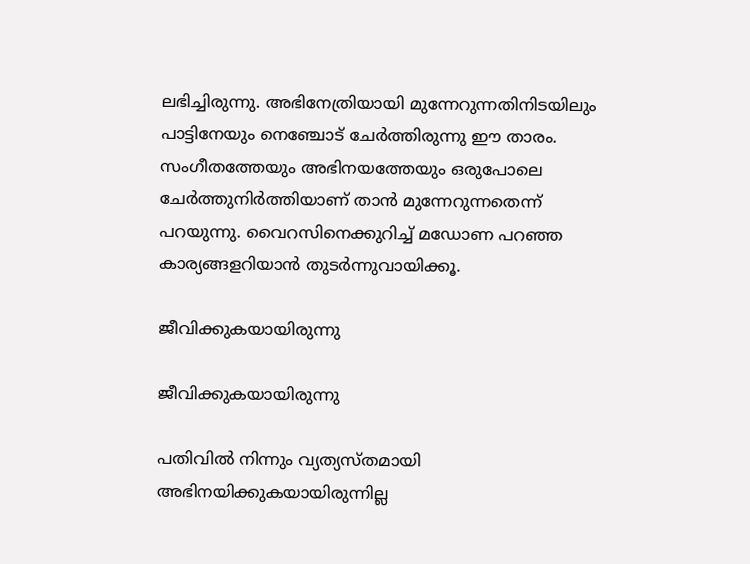ലഭിച്ചിരുന്നു. അഭിനേത്രിയായി മുന്നേറുന്നതിനിടയിലും പാട്ടിനേയും നെഞ്ചോട് ചേര്‍ത്തിരുന്നു ഈ താരം. സംഗീതത്തേയും അഭിനയത്തേയും ഒരുപോലെ ചേര്‍ത്തുനിര്‍ത്തിയാണ് താന്‍ മുന്നേറുന്നതെന്ന് പറയുന്നു. വൈറസിനെക്കുറിച്ച് മഡോണ പറഞ്ഞ കാര്യങ്ങളറിയാന്‍ തുടര്‍ന്നുവായിക്കൂ.

ജീവിക്കുകയായിരുന്നു

ജീവിക്കുകയായിരുന്നു

പതിവില്‍ നിന്നും വ്യത്യസ്തമായി അഭിനയിക്കുകയായിരുന്നില്ല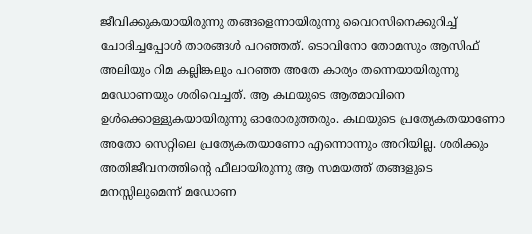ജീവിക്കുകയായിരുന്നു തങ്ങളെന്നായിരുന്നു വൈറസിനെക്കുറിച്ച് ചോദിച്ചപ്പോള്‍ താരങ്ങള്‍ പറഞ്ഞത്. ടൊവിനോ തോമസും ആസിഫ് അലിയും റിമ കല്ലിങ്കലും പറഞ്ഞ അതേ കാര്യം തന്നെയായിരുന്നു മഡോണയും ശരിവെച്ചത്. ആ കഥയുടെ ആത്മാവിനെ ഉള്‍ക്കൊള്ളുകയായിരുന്നു ഓരോരുത്തരും. കഥയുടെ പ്രത്യേകതയാണോ അതോ സെറ്റിലെ പ്രത്യേകതയാണോ എന്നൊന്നും അറിയില്ല. ശരിക്കും അതിജീവനത്തിന്റെ ഫീലായിരുന്നു ആ സമയത്ത് തങ്ങളുടെ മനസ്സിലുമെന്ന് മഡോണ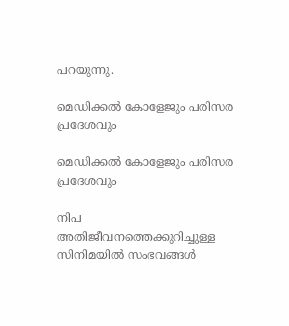പറയുന്നു.

മെഡിക്കല്‍ കോളേജും പരിസര പ്രദേശവും

മെഡിക്കല്‍ കോളേജും പരിസര പ്രദേശവും

നിപ അതിജീവനത്തെക്കുറിച്ചുള്ള സിനിമയില്‍ സംഭവങ്ങള്‍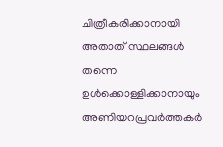ചിത്രീകരിക്കാനായി അതാത് സ്ഥലങ്ങള്‍ തന്നെ ഉള്‍ക്കൊള്ളിക്കാനായും അണിയറപ്രവര്‍ത്തകര്‍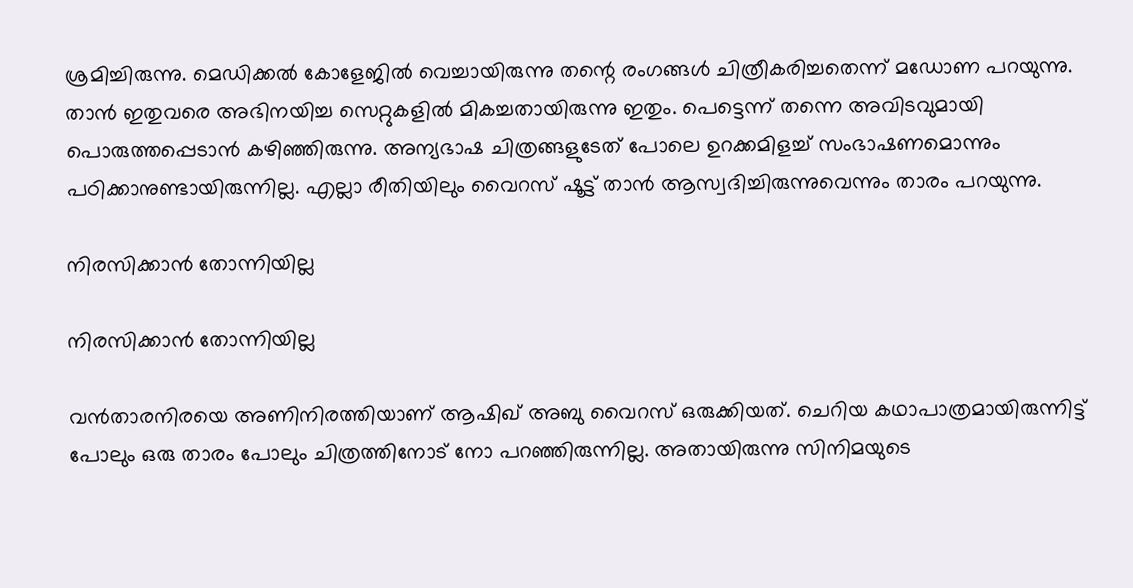ശ്രമിച്ചിരുന്നു. മെഡിക്കല്‍ കോളേജില്‍ വെച്ചായിരുന്നു തന്റെ രംഗങ്ങള്‍ ചിത്രീകരിച്ചതെന്ന് മഡോണ പറയുന്നു. താന്‍ ഇതുവരെ അഭിനയിച്ച സെറ്റുകളില്‍ മികച്ചതായിരുന്നു ഇതും. പെട്ടെന്ന് തന്നെ അവിടവുമായി പൊരുത്തപ്പെടാന്‍ കഴിഞ്ഞിരുന്നു. അന്യഭാഷ ചിത്രങ്ങളുടേത് പോലെ ഉറക്കമിളച്ച് സംഭാഷണമൊന്നും പഠിക്കാനുണ്ടായിരുന്നില്ല. എല്ലാ രീതിയിലും വൈറസ് ഷൂട്ട് താന്‍ ആസ്വദിച്ചിരുന്നുവെന്നും താരം പറയുന്നു.

നിരസിക്കാന്‍ തോന്നിയില്ല

നിരസിക്കാന്‍ തോന്നിയില്ല

വന്‍താരനിരയെ അണിനിരത്തിയാണ് ആഷിഖ് അബു വൈറസ് ഒരുക്കിയത്. ചെറിയ കഥാപാത്രമായിരുന്നിട്ട് പോലും ഒരു താരം പോലും ചിത്രത്തിനോട് നോ പറഞ്ഞിരുന്നില്ല. അതായിരുന്നു സിനിമയുടെ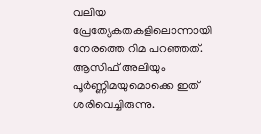വലിയ പ്രേത്യേകതകളിലൊന്നായി നേരത്തെ റിമ പറഞ്ഞത്. ആസിഫ് അലിയും പൂര്‍ണ്ണിമയുമൊക്കെ ഇത് ശരിവെച്ചിരുന്നു.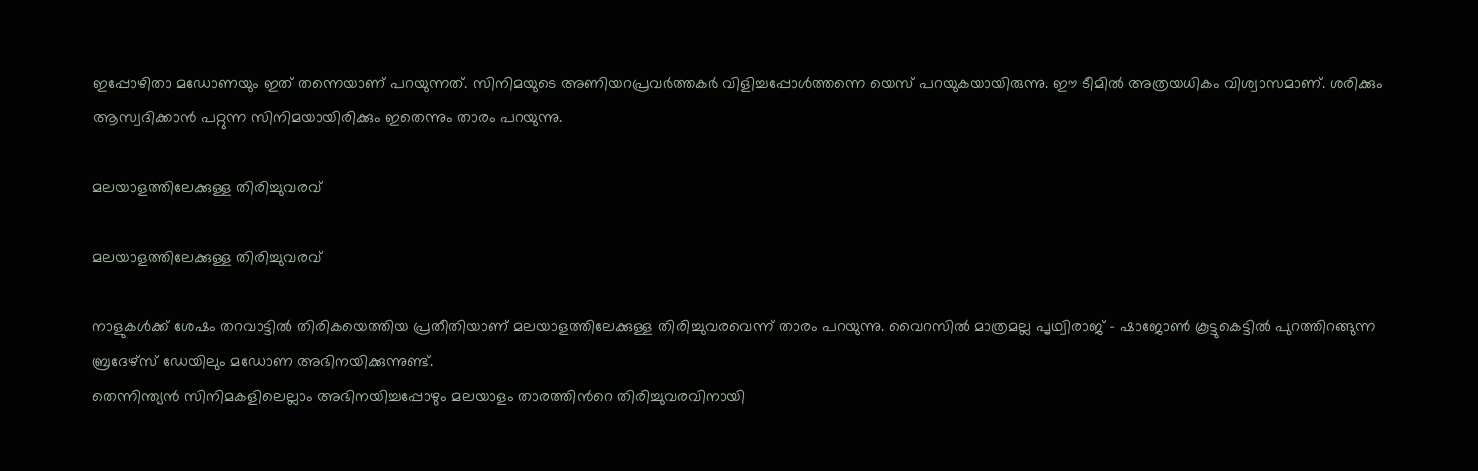ഇപ്പോഴിതാ മഡോണയും ഇത് തന്നെയാണ് പറയുന്നത്. സിനിമയുടെ അണിയറപ്രവര്‍ത്തകര്‍ വിളിച്ചപ്പോള്‍ത്തന്നെ യെസ് പറയുകയായിരുന്നു. ഈ ടീമില്‍ അത്രയധികം വിശ്വാസമാണ്. ശരിക്കും ആസ്വദിക്കാന്‍ പറ്റുന്ന സിനിമയായിരിക്കും ഇതെന്നും താരം പറയുന്നു.

മലയാളത്തിലേക്കുള്ള തിരിച്ചുവരവ്

മലയാളത്തിലേക്കുള്ള തിരിച്ചുവരവ്

നാളുകള്‍ക്ക് ശേഷം തറവാട്ടില്‍ തിരികയെത്തിയ പ്രതീതിയാണ് മലയാളത്തിലേക്കുള്ള തിരിച്ചുവരവെന്ന് താരം പറയുന്നു. വൈറസില്‍ മാത്രമല്ല പൃഥ്വിരാജ് - ഷാജോണ്‍ കൂട്ടുകെട്ടില്‍ പുറത്തിറങ്ങുന്ന ബ്രദേഴ്സ് ഡേയിലും മഡോണ അഭിനയിക്കുന്നുണ്ട്.
തെന്നിന്ത്യന്‍ സിനിമകളിലെല്ലാം അഭിനയിച്ചപ്പോഴും മലയാളം താരത്തിന്‍റെ തിരിച്ചുവരവിനായി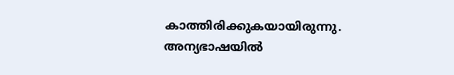കാത്തിരിക്കുകയായിരുന്നു. അന്യഭാഷയില്‍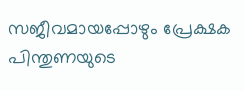സജീവമായപ്പോഴും പ്രേക്ഷക പിന്തുണയുടെ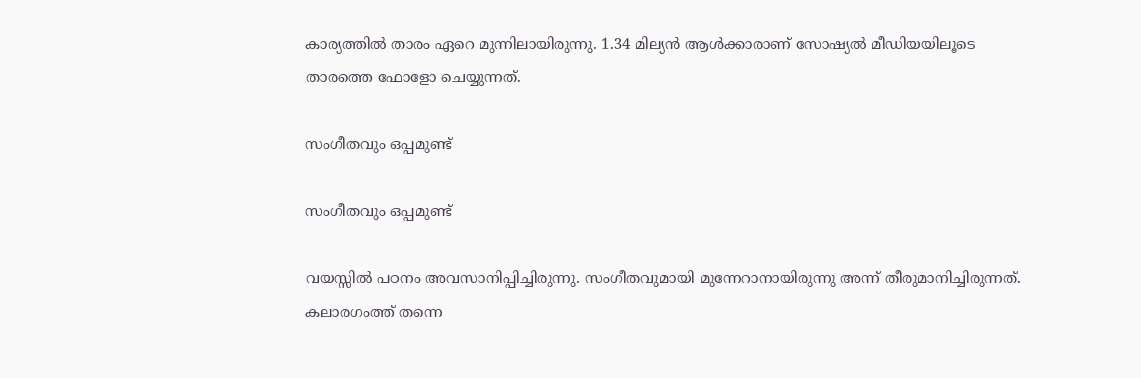കാര്യത്തില്‍ താരം ഏറെ മുന്നിലായിരുന്നു. 1.34 മില്യന്‍ ആള്‍ക്കാരാണ് സോഷ്യല്‍ മീഡിയയിലൂടെ താരത്തെ ഫോളോ ചെയ്യുന്നത്.

സംഗീതവും ഒപ്പമുണ്ട്

സംഗീതവും ഒപ്പമുണ്ട്

വയസ്സില്‍ പഠനം അവസാനിപ്പിച്ചിരുന്നു. സംഗീതവുമായി മുന്നേറാനായിരുന്നു അന്ന് തീരുമാനിച്ചിരുന്നത്. കലാരഗംത്ത് തന്നെ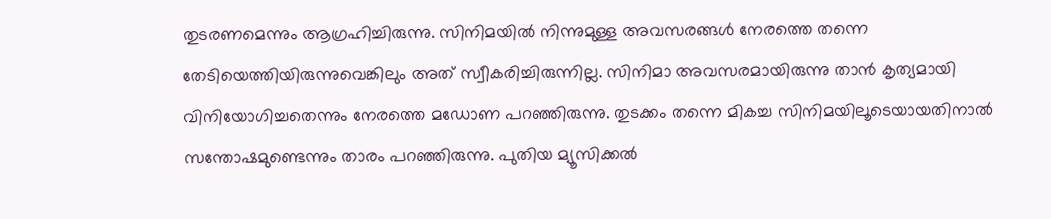തുടരണമെന്നും ആഗ്രഹിച്ചിരുന്നു. സിനിമയില്‍ നിന്നുമുള്ള അവസരങ്ങള്‍ നേരത്തെ തന്നെ തേടിയെത്തിയിരുന്നുവെങ്കിലും അത് സ്വീകരിച്ചിരുന്നില്ല. സിനിമാ അവസരമായിരുന്നു താന്‍ കൃത്യമായി വിനിയോഗിച്ചതെന്നും നേരത്തെ മഡോണ പറഞ്ഞിരുന്നു. തുടക്കം തന്നെ മികച്ച സിനിമയിലൂടെയായതിനാല്‍ സന്തോഷമുണ്ടെന്നും താരം പറഞ്ഞിരുന്നു. പുതിയ മ്യൂസിക്കല്‍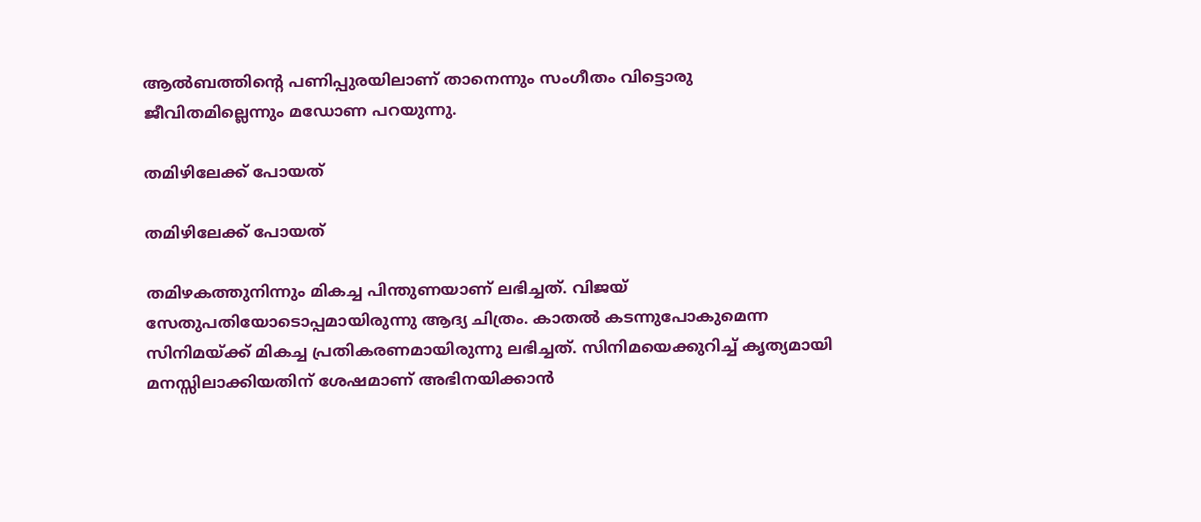ആല്‍ബത്തിന്‍റെ പണിപ്പുരയിലാണ് താനെന്നും സംഗീതം വിട്ടൊരു ജീവിതമില്ലെന്നും മഡോണ പറയുന്നു.

തമിഴിലേക്ക് പോയത്

തമിഴിലേക്ക് പോയത്

തമിഴകത്തുനിന്നും മികച്ച പിന്തുണയാണ് ലഭിച്ചത്. വിജയ് സേതുപതിയോടൊപ്പമായിരുന്നു ആദ്യ ചിത്രം. കാതല്‍ കടന്നുപോകുമെന്ന സിനിമയ്ക്ക് മികച്ച പ്രതികരണമായിരുന്നു ലഭിച്ചത്. സിനിമയെക്കുറിച്ച് കൃത്യമായി മനസ്സിലാക്കിയതിന് ശേഷമാണ് അഭിനയിക്കാന്‍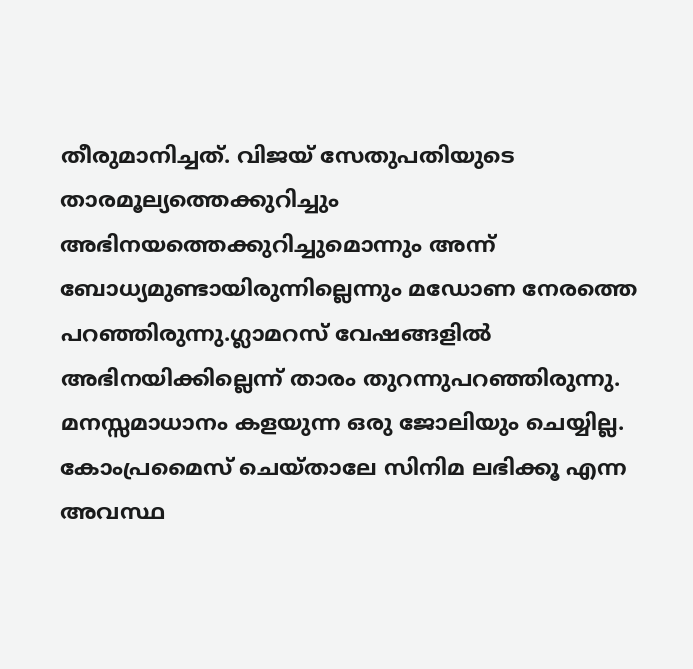തീരുമാനിച്ചത്. വിജയ് സേതുപതിയുടെ താരമൂല്യത്തെക്കുറിച്ചും അഭിനയത്തെക്കുറിച്ചുമൊന്നും അന്ന് ബോധ്യമുണ്ടായിരുന്നില്ലെന്നും മഡോണ നേരത്തെ പറഞ്ഞിരുന്നു.ഗ്ലാമറസ് വേഷങ്ങളില്‍ അഭിനയിക്കില്ലെന്ന് താരം തുറന്നുപറഞ്ഞിരുന്നു. മനസ്സമാധാനം കളയുന്ന ഒരു ജോലിയും ചെയ്യില്ല. കോംപ്രമൈസ് ചെയ്താലേ സിനിമ ലഭിക്കൂ എന്ന അവസ്ഥ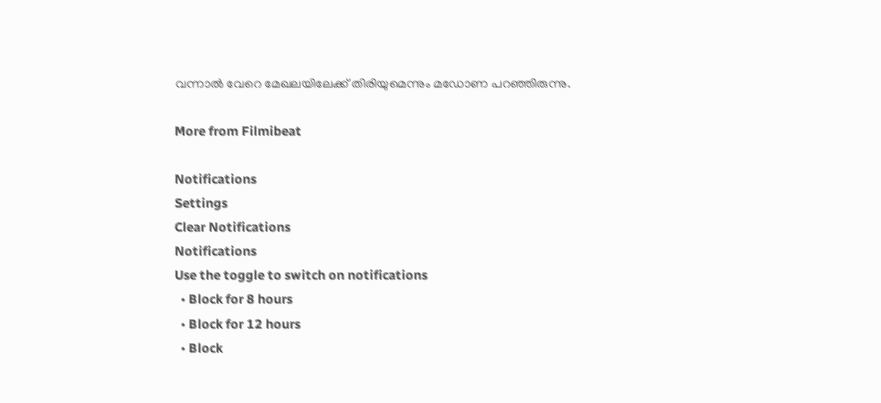വന്നാല്‍ വേറെ മേഖലയിലേക്ക് തിരിയുമെന്നും മഡോണ പറ‍ഞ്ഞിരുന്നു.

More from Filmibeat

Notifications
Settings
Clear Notifications
Notifications
Use the toggle to switch on notifications
  • Block for 8 hours
  • Block for 12 hours
  • Block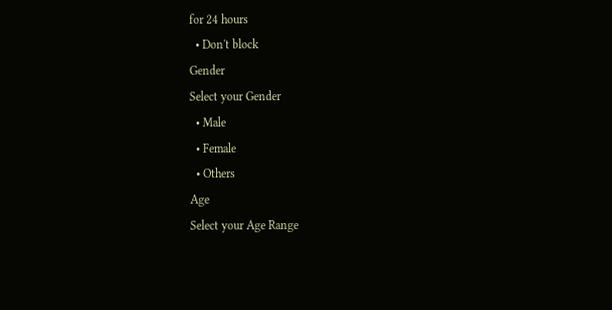for 24 hours
  • Don't block
Gender
Select your Gender
  • Male
  • Female
  • Others
Age
Select your Age Range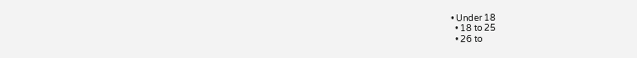• Under 18
  • 18 to 25
  • 26 to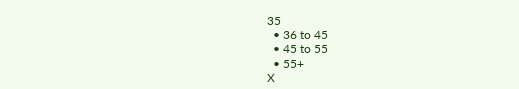35
  • 36 to 45
  • 45 to 55
  • 55+
X